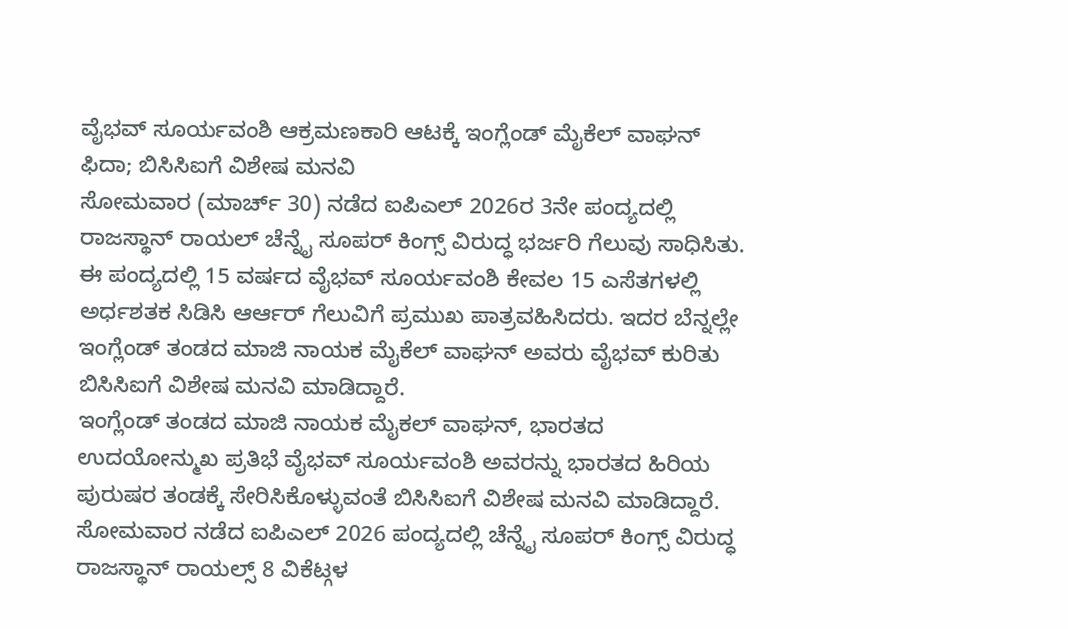ವೈಭವ್ ಸೂರ್ಯವಂಶಿ ಆಕ್ರಮಣಕಾರಿ ಆಟಕ್ಕೆ ಇಂಗ್ಲೆಂಡ್ ಮೈಕೆಲ್ ವಾಘನ್ ಫಿದಾ; ಬಿಸಿಸಿಐಗೆ ವಿಶೇಷ ಮನವಿ
ಸೋಮವಾರ (ಮಾರ್ಚ್ 30) ನಡೆದ ಐಪಿಎಲ್ 2026ರ 3ನೇ ಪಂದ್ಯದಲ್ಲಿ ರಾಜಸ್ಥಾನ್ ರಾಯಲ್ ಚೆನ್ನೈ ಸೂಪರ್ ಕಿಂಗ್ಸ್ ವಿರುದ್ಧ ಭರ್ಜರಿ ಗೆಲುವು ಸಾಧಿಸಿತು. ಈ ಪಂದ್ಯದಲ್ಲಿ 15 ವರ್ಷದ ವೈಭವ್ ಸೂರ್ಯವಂಶಿ ಕೇವಲ 15 ಎಸೆತಗಳಲ್ಲಿ ಅರ್ಧಶತಕ ಸಿಡಿಸಿ ಆರ್ಆರ್ ಗೆಲುವಿಗೆ ಪ್ರಮುಖ ಪಾತ್ರವಹಿಸಿದರು. ಇದರ ಬೆನ್ನಲ್ಲೇ ಇಂಗ್ಲೆಂಡ್ ತಂಡದ ಮಾಜಿ ನಾಯಕ ಮೈಕೆಲ್ ವಾಘನ್ ಅವರು ವೈಭವ್ ಕುರಿತು ಬಿಸಿಸಿಐಗೆ ವಿಶೇಷ ಮನವಿ ಮಾಡಿದ್ದಾರೆ.
ಇಂಗ್ಲೆಂಡ್ ತಂಡದ ಮಾಜಿ ನಾಯಕ ಮೈಕಲ್ ವಾಘನ್, ಭಾರತದ ಉದಯೋನ್ಮುಖ ಪ್ರತಿಭೆ ವೈಭವ್ ಸೂರ್ಯವಂಶಿ ಅವರನ್ನು ಭಾರತದ ಹಿರಿಯ ಪುರುಷರ ತಂಡಕ್ಕೆ ಸೇರಿಸಿಕೊಳ್ಳುವಂತೆ ಬಿಸಿಸಿಐಗೆ ವಿಶೇಷ ಮನವಿ ಮಾಡಿದ್ದಾರೆ. ಸೋಮವಾರ ನಡೆದ ಐಪಿಎಲ್ 2026 ಪಂದ್ಯದಲ್ಲಿ ಚೆನ್ನೈ ಸೂಪರ್ ಕಿಂಗ್ಸ್ ವಿರುದ್ಧ ರಾಜಸ್ಥಾನ್ ರಾಯಲ್ಸ್ 8 ವಿಕೆಟ್ಗಳ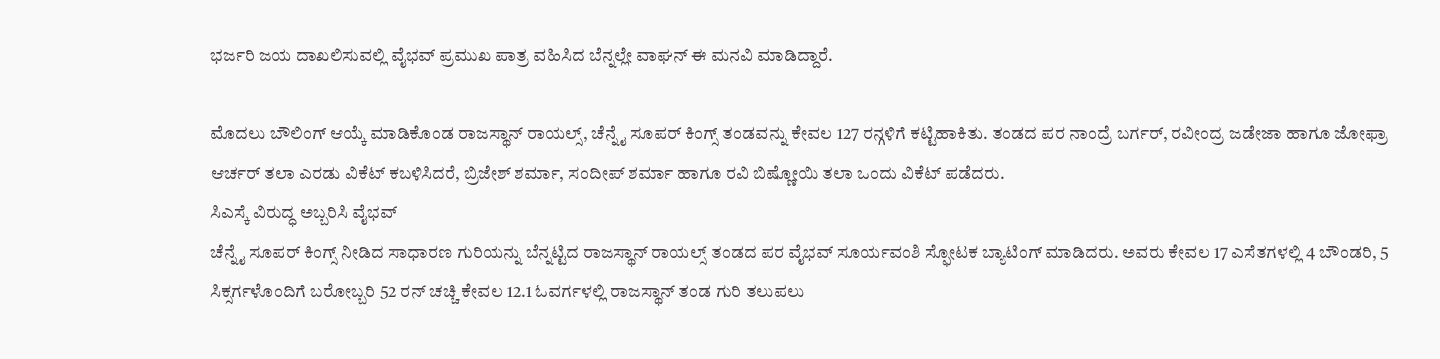ಭರ್ಜರಿ ಜಯ ದಾಖಲಿಸುವಲ್ಲಿ ವೈಭವ್ ಪ್ರಮುಖ ಪಾತ್ರ ವಹಿಸಿದ ಬೆನ್ನಲ್ಲೇ ವಾಘನ್ ಈ ಮನವಿ ಮಾಡಿದ್ದಾರೆ.

ಮೊದಲು ಬೌಲಿಂಗ್ ಆಯ್ಕೆ ಮಾಡಿಕೊಂಡ ರಾಜಸ್ಥಾನ್ ರಾಯಲ್ಸ್, ಚೆನ್ನೈ ಸೂಪರ್ ಕಿಂಗ್ಸ್ ತಂಡವನ್ನು ಕೇವಲ 127 ರನ್ಗಳಿಗೆ ಕಟ್ಟಿಹಾಕಿತು. ತಂಡದ ಪರ ನಾಂದ್ರೆ ಬರ್ಗರ್, ರವೀಂದ್ರ ಜಡೇಜಾ ಹಾಗೂ ಜೋಫ್ರಾ ಆರ್ಚರ್ ತಲಾ ಎರಡು ವಿಕೆಟ್ ಕಬಳಿಸಿದರೆ, ಬ್ರಿಜೇಶ್ ಶರ್ಮಾ, ಸಂದೀಪ್ ಶರ್ಮಾ ಹಾಗೂ ರವಿ ಬಿಷ್ಣೋಯಿ ತಲಾ ಒಂದು ವಿಕೆಟ್ ಪಡೆದರು.
ಸಿಎಸ್ಕೆ ವಿರುದ್ಧ ಅಬ್ಬರಿಸಿ ವೈಭವ್
ಚೆನ್ನೈ ಸೂಪರ್ ಕಿಂಗ್ಸ್ ನೀಡಿದ ಸಾಧಾರಣ ಗುರಿಯನ್ನು ಬೆನ್ನಟ್ಟಿದ ರಾಜಸ್ಥಾನ್ ರಾಯಲ್ಸ್ ತಂಡದ ಪರ ವೈಭವ್ ಸೂರ್ಯವಂಶಿ ಸ್ಫೋಟಕ ಬ್ಯಾಟಿಂಗ್ ಮಾಡಿದರು. ಅವರು ಕೇವಲ 17 ಎಸೆತಗಳಲ್ಲಿ 4 ಬೌಂಡರಿ, 5 ಸಿಕ್ಸರ್ಗಳೊಂದಿಗೆ ಬರೋಬ್ಬರಿ 52 ರನ್ ಚಚ್ಚಿ ಕೇವಲ 12.1 ಓವರ್ಗಳಲ್ಲಿ ರಾಜಸ್ಥಾನ್ ತಂಡ ಗುರಿ ತಲುಪಲು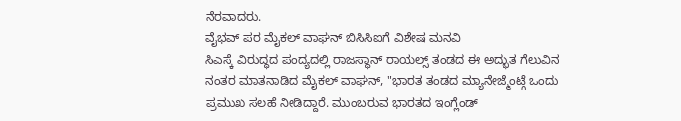ನೆರವಾದರು.
ವೈಭವ್ ಪರ ಮೈಕಲ್ ವಾಘನ್ ಬಿಸಿಸಿಐಗೆ ವಿಶೇಷ ಮನವಿ
ಸಿಎಸ್ಕೆ ವಿರುದ್ಧದ ಪಂದ್ಯದಲ್ಲಿ ರಾಜಸ್ಥಾನ್ ರಾಯಲ್ಸ್ ತಂಡದ ಈ ಅದ್ಭುತ ಗೆಲುವಿನ ನಂತರ ಮಾತನಾಡಿದ ಮೈಕಲ್ ವಾಘನ್, "ಭಾರತ ತಂಡದ ಮ್ಯಾನೇಜ್ಮೆಂಟ್ಗೆ ಒಂದು ಪ್ರಮುಖ ಸಲಹೆ ನೀಡಿದ್ದಾರೆ. ಮುಂಬರುವ ಭಾರತದ ಇಂಗ್ಲೆಂಡ್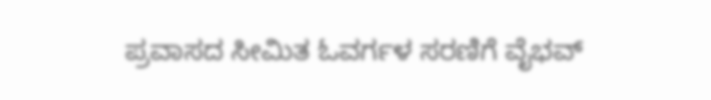ಪ್ರವಾಸದ ಸೀಮಿತ ಓವರ್ಗಳ ಸರಣಿಗೆ ವೈಭವ್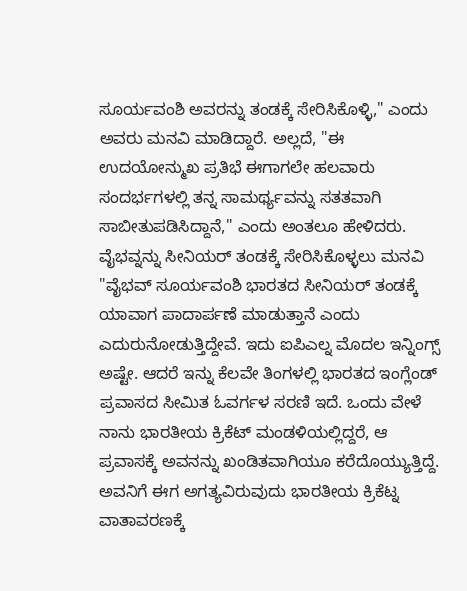ಸೂರ್ಯವಂಶಿ ಅವರನ್ನು ತಂಡಕ್ಕೆ ಸೇರಿಸಿಕೊಳ್ಳಿ," ಎಂದು ಅವರು ಮನವಿ ಮಾಡಿದ್ದಾರೆ. ಅಲ್ಲದೆ, "ಈ ಉದಯೋನ್ಮುಖ ಪ್ರತಿಭೆ ಈಗಾಗಲೇ ಹಲವಾರು ಸಂದರ್ಭಗಳಲ್ಲಿ ತನ್ನ ಸಾಮರ್ಥ್ಯವನ್ನು ಸತತವಾಗಿ ಸಾಬೀತುಪಡಿಸಿದ್ದಾನೆ," ಎಂದು ಅಂತಲೂ ಹೇಳಿದರು.
ವೈಭವ್ನನ್ನು ಸೀನಿಯರ್ ತಂಡಕ್ಕೆ ಸೇರಿಸಿಕೊಳ್ಳಲು ಮನವಿ
"ವೈಭವ್ ಸೂರ್ಯವಂಶಿ ಭಾರತದ ಸೀನಿಯರ್ ತಂಡಕ್ಕೆ ಯಾವಾಗ ಪಾದಾರ್ಪಣೆ ಮಾಡುತ್ತಾನೆ ಎಂದು ಎದುರುನೋಡುತ್ತಿದ್ದೇವೆ. ಇದು ಐಪಿಎಲ್ನ ಮೊದಲ ಇನ್ನಿಂಗ್ಸ್ ಅಷ್ಟೇ. ಆದರೆ ಇನ್ನು ಕೆಲವೇ ತಿಂಗಳಲ್ಲಿ ಭಾರತದ ಇಂಗ್ಲೆಂಡ್ ಪ್ರವಾಸದ ಸೀಮಿತ ಓವರ್ಗಳ ಸರಣಿ ಇದೆ. ಒಂದು ವೇಳೆ ನಾನು ಭಾರತೀಯ ಕ್ರಿಕೆಟ್ ಮಂಡಳಿಯಲ್ಲಿದ್ದರೆ, ಆ ಪ್ರವಾಸಕ್ಕೆ ಅವನನ್ನು ಖಂಡಿತವಾಗಿಯೂ ಕರೆದೊಯ್ಯುತ್ತಿದ್ದೆ. ಅವನಿಗೆ ಈಗ ಅಗತ್ಯವಿರುವುದು ಭಾರತೀಯ ಕ್ರಿಕೆಟ್ನ ವಾತಾವರಣಕ್ಕೆ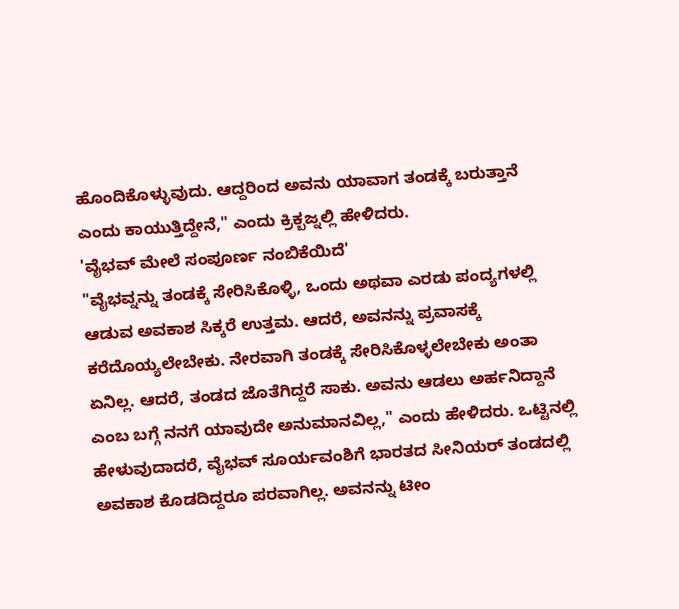ಹೊಂದಿಕೊಳ್ಳುವುದು. ಆದ್ದರಿಂದ ಅವನು ಯಾವಾಗ ತಂಡಕ್ಕೆ ಬರುತ್ತಾನೆ ಎಂದು ಕಾಯುತ್ತಿದ್ದೇನೆ," ಎಂದು ಕ್ರಿಕ್ಬಜ್ನಲ್ಲಿ ಹೇಳಿದರು.
'ವೈಭವ್ ಮೇಲೆ ಸಂಪೂರ್ಣ ನಂಬಿಕೆಯಿದೆ'
"ವೈಭವ್ನನ್ನು ತಂಡಕ್ಕೆ ಸೇರಿಸಿಕೊಳ್ಳಿ, ಒಂದು ಅಥವಾ ಎರಡು ಪಂದ್ಯಗಳಲ್ಲಿ ಆಡುವ ಅವಕಾಶ ಸಿಕ್ಕರೆ ಉತ್ತಮ. ಆದರೆ, ಅವನನ್ನು ಪ್ರವಾಸಕ್ಕೆ ಕರೆದೊಯ್ಯಲೇಬೇಕು. ನೇರವಾಗಿ ತಂಡಕ್ಕೆ ಸೇರಿಸಿಕೊಳ್ಳಲೇಬೇಕು ಅಂತಾ ಏನಿಲ್ಲ. ಆದರೆ, ತಂಡದ ಜೊತೆಗಿದ್ದರೆ ಸಾಕು. ಅವನು ಆಡಲು ಅರ್ಹನಿದ್ದಾನೆ ಎಂಬ ಬಗ್ಗೆ ನನಗೆ ಯಾವುದೇ ಅನುಮಾನವಿಲ್ಲ," ಎಂದು ಹೇಳಿದರು. ಒಟ್ಟಿನಲ್ಲಿ ಹೇಳುವುದಾದರೆ, ವೈಭವ್ ಸೂರ್ಯವಂಶಿಗೆ ಭಾರತದ ಸೀನಿಯರ್ ತಂಡದಲ್ಲಿ ಅವಕಾಶ ಕೊಡದಿದ್ದರೂ ಪರವಾಗಿಲ್ಲ. ಅವನನ್ನು ಟೀಂ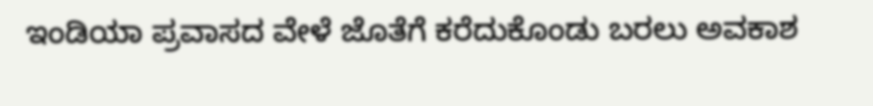ಇಂಡಿಯಾ ಪ್ರವಾಸದ ವೇಳೆ ಜೊತೆಗೆ ಕರೆದುಕೊಂಡು ಬರಲು ಅವಕಾಶ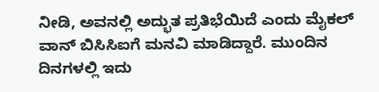ನೀಡಿ, ಅವನಲ್ಲಿ ಅದ್ಭುತ ಪ್ರತಿಭೆಯಿದೆ ಎಂದು ಮೈಕಲ್ ವಾನ್ ಬಿಸಿಸಿಐಗೆ ಮನವಿ ಮಾಡಿದ್ದಾರೆ. ಮುಂದಿನ ದಿನಗಳಲ್ಲಿ ಇದು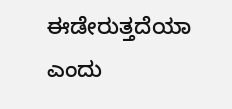ಈಡೇರುತ್ತದೆಯಾ ಎಂದು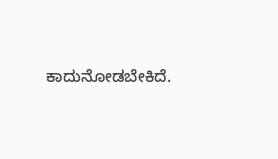ಕಾದುನೋಡಬೇಕಿದೆ.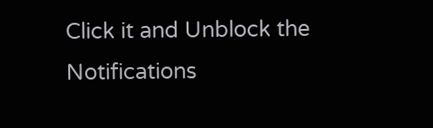Click it and Unblock the Notifications